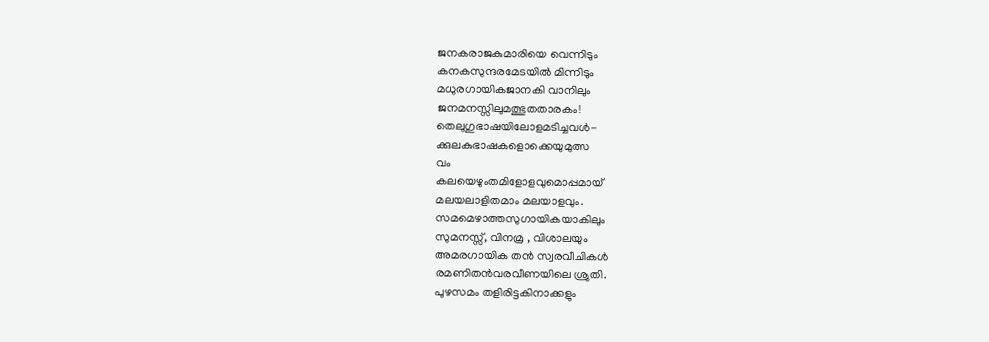ജനകരാജകുമാരിയെ വെന്നിടും
കനകസുന്ദരമേടയിൽ മിന്നിടും
മധുരഗായികജാനകി വാനിലും
ജനമനസ്സിലുമത്ഭുതതാരകം!
തെലുഗുഭാഷയിലോളമടിച്ചവൾ-
ക്കുലകുഭാഷകളൊക്കെയുമുത്സ
വം
കലയെഴുംതമിളോളവുമൊപ്പമായ്
മലയലാളിതമാം മലയാളവും.
സമമെഴാത്തസുഗായികയാകിലും
സുമനസ്സ്, വിനമ്ര , വിശാലയും
അമരഗായിക തൻ സ്വരവീചികൾ
രമണിതൻവരവീണയിലെ ശ്രുതി.
പുഴസമം തളിരിട്ടകിനാക്കളും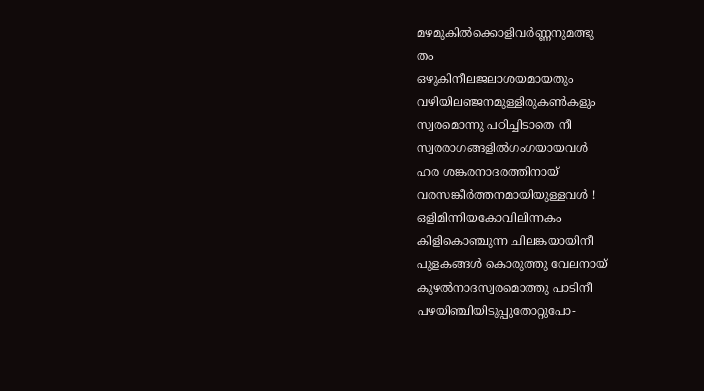മഴമുകിൽക്കൊളിവർണ്ണനുമത്ഭു
തം
ഒഴുകിനീലജലാശയമായതും
വഴിയിലഞ്ജനമുള്ളിരുകൺകളും
സ്വരമൊന്നു പഠിച്ചിടാതെ നീ
സ്വരരാഗങ്ങളിൽഗംഗയായവൾ
ഹര ശങ്കരനാദരത്തിനായ്
വരസങ്കീർത്തനമായിയുള്ളവൾ !
ഒളിമിന്നിയകോവിലിന്നകം
കിളികൊഞ്ചുന്ന ചിലങ്കയായിനീ
പുളകങ്ങൾ കൊരുത്തു വേലനായ്
കുഴൽനാദസ്വരമൊത്തു പാടിനീ
പഴയിഞ്ചിയിടുപ്പുതോറ്റുപോ-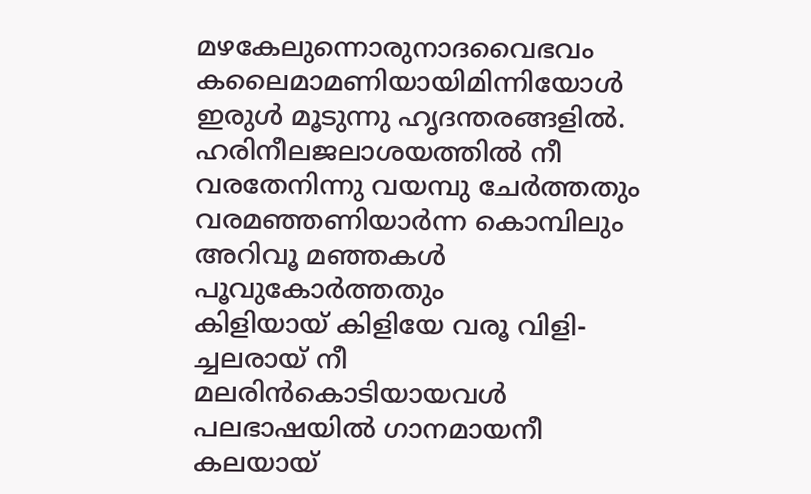മഴകേലുന്നൊരുനാദവൈഭവം
കലൈമാമണിയായിമിന്നിയോൾ
ഇരുൾ മൂടുന്നു ഹൃദന്തരങ്ങളിൽ.
ഹരിനീലജലാശയത്തിൽ നീ
വരതേനിന്നു വയമ്പു ചേർത്തതും
വരമഞ്ഞണിയാർന്ന കൊമ്പിലും
അറിവൂ മഞ്ഞകൾ
പൂവുകോർത്തതും
കിളിയായ് കിളിയേ വരൂ വിളി-
ച്ചലരായ് നീ
മലരിൻകൊടിയായവൾ
പലഭാഷയിൽ ഗാനമായനീ
കലയായ്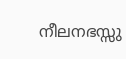നീലനഭസ്സു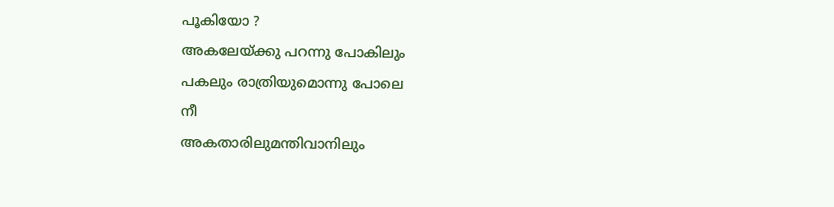പൂകിയോ ?
അകലേയ്ക്കു പറന്നു പോകിലും
പകലും രാത്രിയുമൊന്നു പോലെ
നീ
അകതാരിലുമന്തിവാനിലും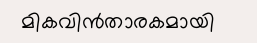മികവിൻതാരകമായി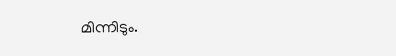മിന്നിടും.